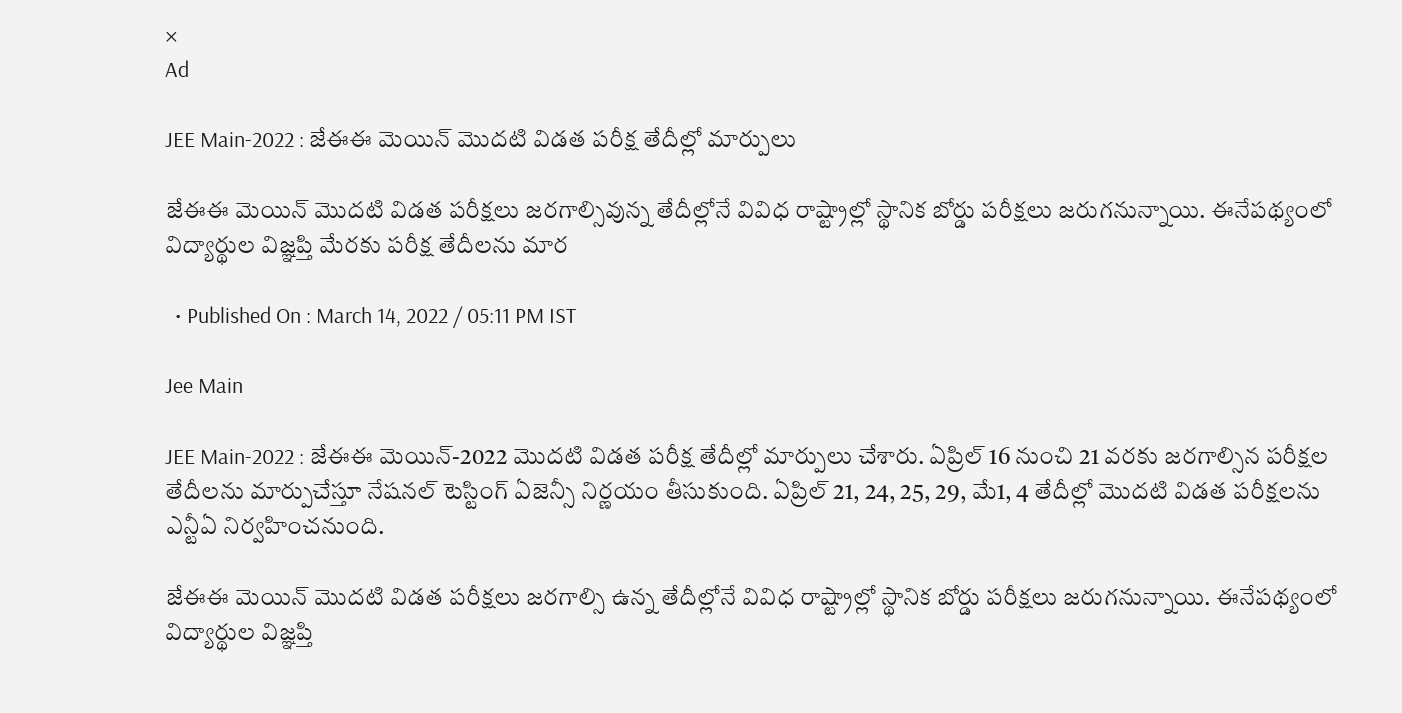×
Ad

JEE Main-2022 : జేఈఈ మెయిన్ మొదటి విడత పరీక్ష తేదీల్లో మార్పులు

జేఈఈ మెయిన్ మొదటి విడత పరీక్షలు జరగాల్సివున్న తేదీల్లోనే వివిధ రాష్ట్రాల్లో స్థానిక బోర్డు పరీక్షలు జరుగనున్నాయి. ఈనేపథ్యంలో విద్యార్థుల విజ్ఞప్తి మేరకు పరీక్ష తేదీలను మార

  • Published On : March 14, 2022 / 05:11 PM IST

Jee Main

JEE Main-2022 : జేఈఈ మెయిన్-2022 మొదటి విడత పరీక్ష తేదీల్లో మార్పులు చేశారు. ఏప్రిల్ 16 నుంచి 21 వరకు జరగాల్సిన పరీక్షల తేదీలను మార్పుచేస్తూ నేషనల్ టెస్టింగ్ ఏజెన్సీ నిర్ణయం తీసుకుంది. ఏప్రిల్ 21, 24, 25, 29, మే1, 4 తేదీల్లో మొదటి విడత పరీక్షలను ఎన్టీఏ నిర్వహించనుంది.

జేఈఈ మెయిన్ మొదటి విడత పరీక్షలు జరగాల్సి ఉన్న తేదీల్లోనే వివిధ రాష్ట్రాల్లో స్థానిక బోర్డు పరీక్షలు జరుగనున్నాయి. ఈనేపథ్యంలో విద్యార్థుల విజ్ఞప్తి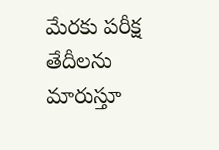మేరకు పరీక్ష తేదీలను మారుస్తూ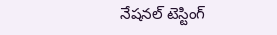నేషనల్ టెస్టింగ్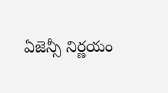ఏజెన్సీ నిర్ణయం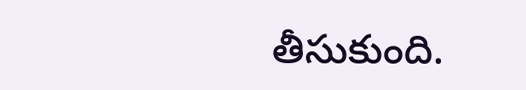తీసుకుంది.